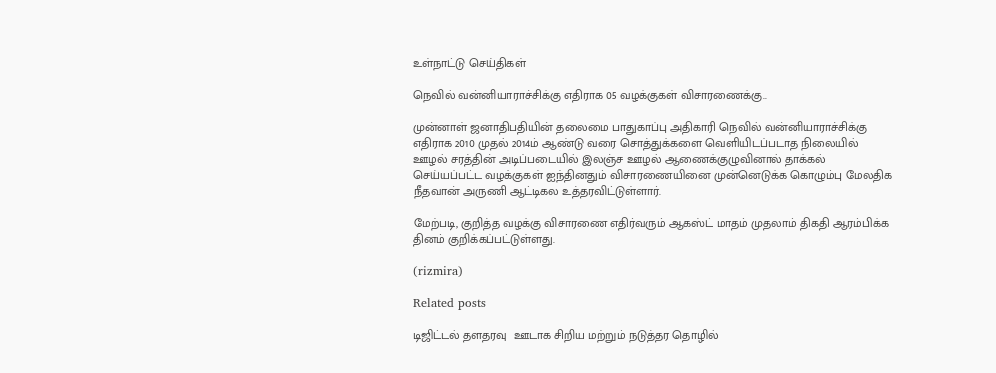உள்நாட்டு செய்திகள்

நெவில் வன்னியாராச்சிக்கு எதிராக 05 வழக்குகள் விசாரணைக்கு..

முன்னாள் ஜனாதிபதியின் தலைமை பாதுகாப்பு அதிகாரி நெவில் வன்னியாராச்சிக்கு எதிராக 2010 முதல் 2014ம் ஆண்டு வரை சொத்துக்களை வெளியிடப்படாத நிலையில் ஊழல் சரத்தின் அடிப்படையில் இலஞ்ச ஊழல் ஆணைக்குழுவினால் தாக்கல் செய்யப்பட்ட வழக்குகள் ஐந்தினதும் விசாரணையினை முன்னெடுக்க கொழும்பு மேலதிக நீதவான் அருணி ஆட்டிகல உத்தரவிட்டுள்ளார்.

மேற்படி, குறித்த வழக்கு விசாரணை எதிர்வரும் ஆகஸ்ட் மாதம் முதலாம் திகதி ஆரம்பிக்க தினம் குறிக்கப்பட்டுள்ளது.

(rizmira)

Related posts

டிஜிட்டல் தளதரவு  ஊடாக சிறிய மற்றும் நடுத்தர தொழில்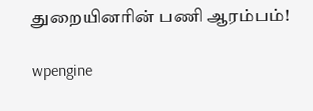துறையினரின் பணி ஆரம்பம்!

wpengine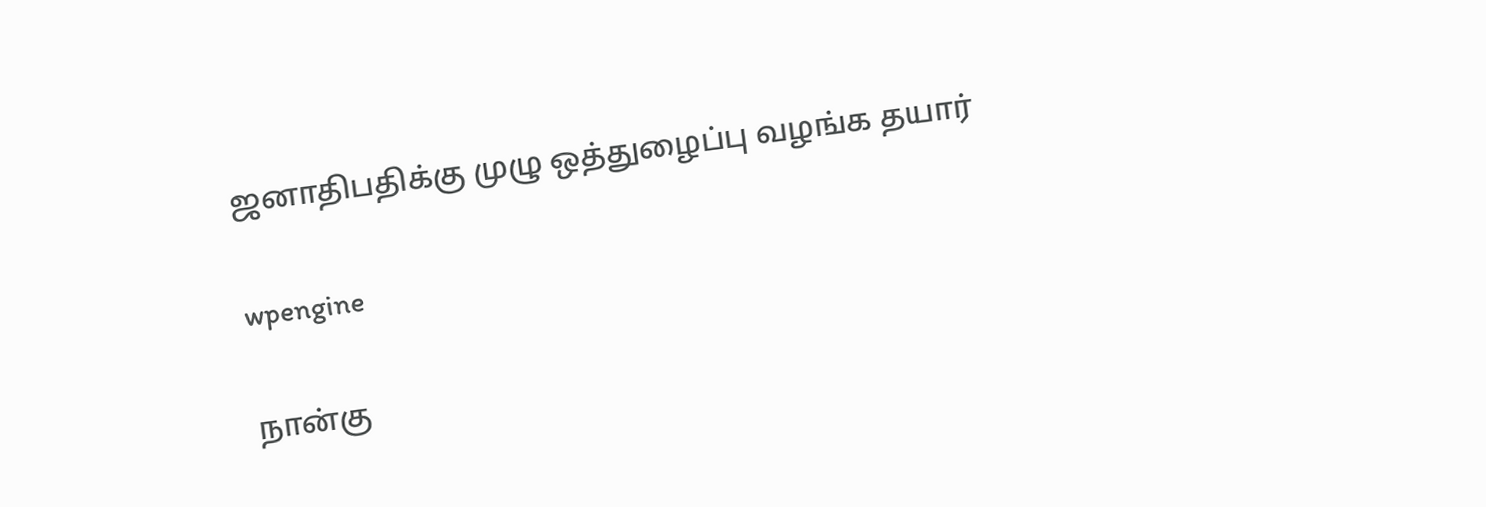ஜனாதிபதிக்கு முழு ஒத்துழைப்பு வழங்க தயார்

wpengine

நான்கு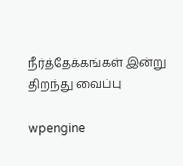நீர்த்தேக்கங்கள் இன்று திறந்து வைப்பு

wpengine